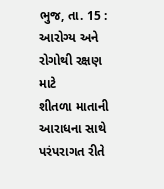ભુજ, તા. 15 : આરોગ્ય અને રોગોથી રક્ષણ માટે
શીતળા માતાની આરાધના સાથે પરંપરાગત રીતે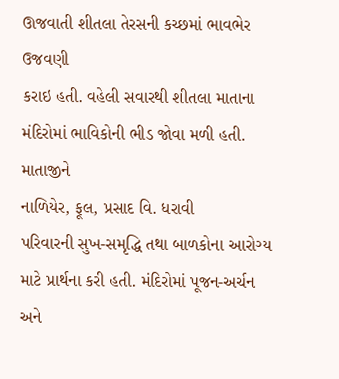ઊજવાતી શીતલા તેરસની કચ્છમાં ભાવભેર ઉજવણી
કરાઇ હતી. વહેલી સવારથી શીતલા માતાના મંદિરોમાં ભાવિકોની ભીડ જોવા મળી હતી. માતાજીને
નાળિયેર, ફૂલ, પ્રસાદ વિ. ધરાવી
પરિવારની સુખ-સમૃદ્ધિ તથા બાળકોના આરોગ્ય માટે પ્રાર્થના કરી હતી. મંદિરોમાં પૂજન-અર્ચન
અને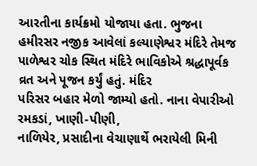આરતીના કાર્યક્રમો યોજાયા હતા. ભુજના હમીરસર નજીક આવેલાં કલ્યાણેશ્વર મંદિરે તેમજ
પાળેશ્વર ચોક સ્થિત મંદિરે ભાવિકોએ શ્રદ્ધાપૂર્વક વ્રત અને પૂજન કર્યું હતું. મંદિર
પરિસર બહાર મેળો જામ્યો હતો. નાના વેપારીઓ રમકડાં, ખાણી-પીણી,
નાળિયેર, પ્રસાદીના વેચાણાર્થે ભરાયેલી મિની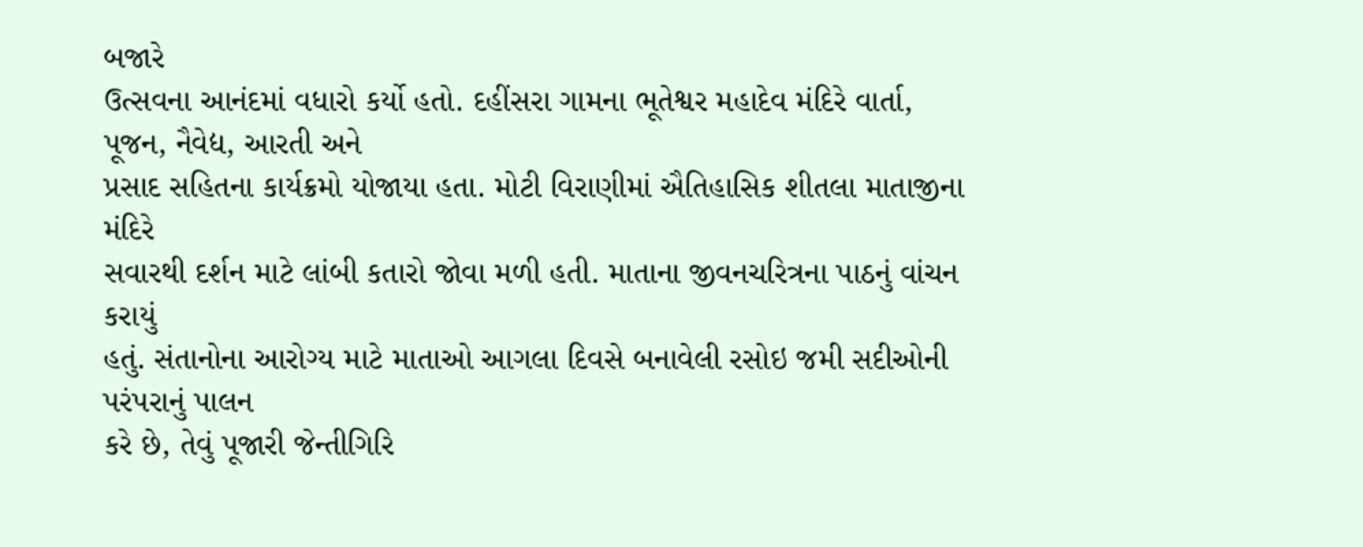બજારે
ઉત્સવના આનંદમાં વધારો કર્યો હતો. દહીંસરા ગામના ભૂતેશ્વર મહાદેવ મંદિરે વાર્તા,
પૂજન, નૈવેદ્ય, આરતી અને
પ્રસાદ સહિતના કાર્યક્રમો યોજાયા હતા. મોટી વિરાણીમાં ઐતિહાસિક શીતલા માતાજીના મંદિરે
સવારથી દર્શન માટે લાંબી કતારો જોવા મળી હતી. માતાના જીવનચરિત્રના પાઠનું વાંચન કરાયું
હતું. સંતાનોના આરોગ્ય માટે માતાઓ આગલા દિવસે બનાવેલી રસોઇ જમી સદીઓની પરંપરાનું પાલન
કરે છે, તેવું પૂજારી જેન્તીગિરિ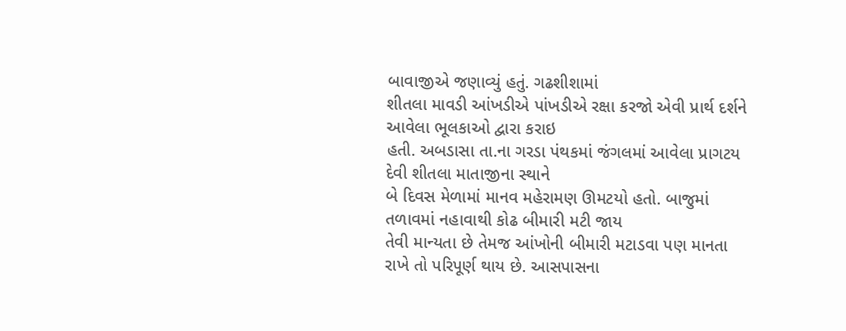બાવાજીએ જણાવ્યું હતું. ગઢશીશામાં
શીતલા માવડી આંખડીએ પાંખડીએ રક્ષા કરજો એવી પ્રાર્થ દર્શને આવેલા ભૂલકાઓ દ્વારા કરાઇ
હતી. અબડાસા તા.ના ગરડા પંથકમાં જંગલમાં આવેલા પ્રાગટય દેવી શીતલા માતાજીના સ્થાને
બે દિવસ મેળામાં માનવ મહેરામણ ઊમટયો હતો. બાજુમાં તળાવમાં નહાવાથી કોઢ બીમારી મટી જાય
તેવી માન્યતા છે તેમજ આંખોની બીમારી મટાડવા પણ માનતા રાખે તો પરિપૂર્ણ થાય છે. આસપાસના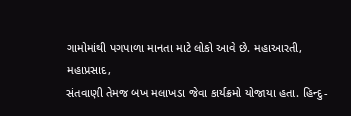ગામોમાંથી પગપાળા માનતા માટે લોકો આવે છે. મહાઆરતી, મહાપ્રસાદ,
સંતવાણી તેમજ બખ મલાખડા જેવા કાર્યક્રમો યોજાયા હતા. હિન્દુ-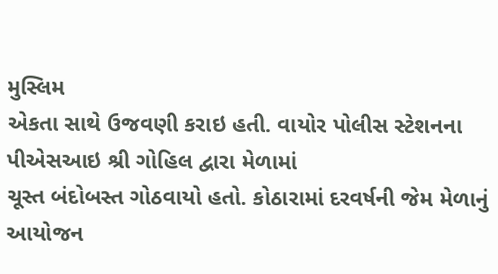મુસ્લિમ
એકતા સાથે ઉજવણી કરાઇ હતી. વાયોર પોલીસ સ્ટેશનના પીએસઆઇ શ્રી ગોહિલ દ્વારા મેળામાં
ચૂસ્ત બંદોબસ્ત ગોઠવાયો હતો. કોઠારામાં દરવર્ષની જેમ મેળાનું આયોજન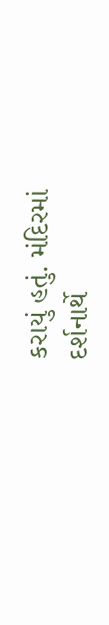કરાયું હતું. મંદિરમાં
દર્શનાર્થે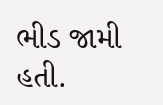ભીડ જામી હતી.